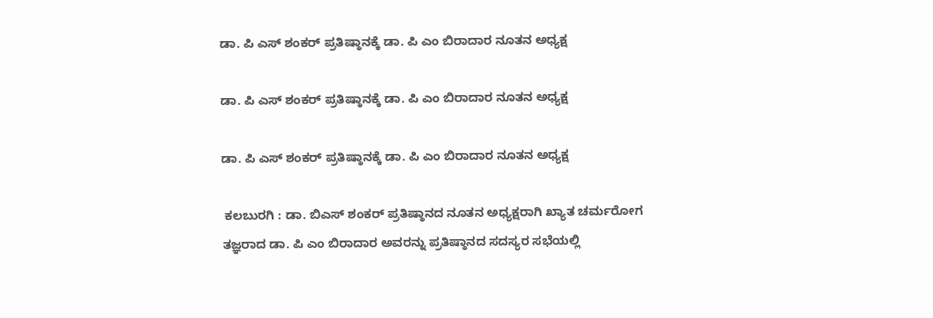ಡಾ. ಪಿ ಎಸ್ ಶಂಕರ್ ಪ್ರತಿಷ್ಠಾನಕ್ಕೆ ಡಾ. ಪಿ ಎಂ ಬಿರಾದಾರ ನೂತನ ಅಧ್ಯಕ್ಷ

ಡಾ. ಪಿ ಎಸ್ ಶಂಕರ್ ಪ್ರತಿಷ್ಠಾನಕ್ಕೆ ಡಾ. ಪಿ ಎಂ ಬಿರಾದಾರ ನೂತನ ಅಧ್ಯಕ್ಷ

ಡಾ. ಪಿ ಎಸ್ ಶಂಕರ್ ಪ್ರತಿಷ್ಠಾನಕ್ಕೆ ಡಾ. ಪಿ ಎಂ ಬಿರಾದಾರ ನೂತನ ಅಧ್ಯಕ್ಷ

 ಕಲಬುರಗಿ : ಡಾ. ಬಿಎಸ್ ಶಂಕರ್ ಪ್ರತಿಷ್ಠಾನದ ನೂತನ ಅಧ್ಯಕ್ಷರಾಗಿ ಖ್ಯಾತ ಚರ್ಮರೋಗ ತಜ್ಞರಾದ ಡಾ. ಪಿ ಎಂ ಬಿರಾದಾರ ಅವರನ್ನು ಪ್ರತಿಷ್ಠಾನದ ಸದಸ್ಯರ ಸಭೆಯಲ್ಲಿ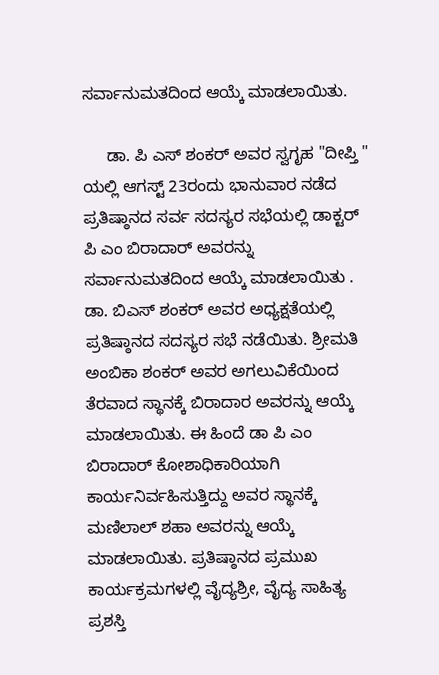ಸರ್ವಾನುಮತದಿಂದ ಆಯ್ಕೆ ಮಾಡಲಾಯಿತು.

     ಡಾ. ಪಿ ಎಸ್ ಶಂಕರ್ ಅವರ ಸ್ವಗೃಹ "ದೀಪ್ತಿ " ಯಲ್ಲಿ ಆಗಸ್ಟ್ 23ರಂದು ಭಾನುವಾರ ನಡೆದ ಪ್ರತಿಷ್ಠಾನದ ಸರ್ವ ಸದಸ್ಯರ ಸಭೆಯಲ್ಲಿ ಡಾಕ್ಟರ್ ಪಿ ಎಂ ಬಿರಾದಾರ್ ಅವರನ್ನು ಸರ್ವಾನುಮತದಿಂದ ಆಯ್ಕೆ ಮಾಡಲಾಯಿತು . ಡಾ. ಬಿಎಸ್ ಶಂಕರ್ ಅವರ ಅಧ್ಯಕ್ಷತೆಯಲ್ಲಿ ಪ್ರತಿಷ್ಠಾನದ ಸದಸ್ಯರ ಸಭೆ ನಡೆಯಿತು. ಶ್ರೀಮತಿ ಅಂಬಿಕಾ ಶಂಕರ್ ಅವರ ಅಗಲುವಿಕೆಯಿಂದ ತೆರವಾದ ಸ್ಥಾನಕ್ಕೆ ಬಿರಾದಾರ ಅವರನ್ನು ಆಯ್ಕೆ ಮಾಡಲಾಯಿತು. ಈ ಹಿಂದೆ ಡಾ ಪಿ ಎಂ ಬಿರಾದಾರ್ ಕೋಶಾಧಿಕಾರಿಯಾಗಿ ಕಾರ್ಯನಿರ್ವಹಿಸುತ್ತಿದ್ದು ಅವರ ಸ್ಥಾನಕ್ಕೆ ಮಣಿಲಾಲ್ ಶಹಾ ಅವರನ್ನು ಆಯ್ಕೆ ಮಾಡಲಾಯಿತು. ಪ್ರತಿಷ್ಠಾನದ ಪ್ರಮುಖ ಕಾರ್ಯಕ್ರಮಗಳಲ್ಲಿ ವೈದ್ಯಶ್ರೀ, ವೈದ್ಯ ಸಾಹಿತ್ಯ ಪ್ರಶಸ್ತಿ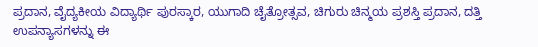ಪ್ರದಾನ, ವೈದ್ಯಕೀಯ ವಿದ್ಯಾರ್ಥಿ ಪುರಸ್ಕಾರ, ಯುಗಾದಿ ಚೈತ್ರೋತ್ಸವ, ಚಿಗುರು ಚಿನ್ಮಯ ಪ್ರಶಸ್ತಿ ಪ್ರದಾನ, ದತ್ತಿ ಉಪನ್ಯಾಸಗಳನ್ನು ಈ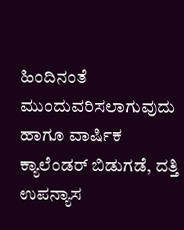ಹಿಂದಿನಂತೆ ಮುಂದುವರಿಸಲಾಗುವುದು ಹಾಗೂ ವಾರ್ಷಿಕ ಕ್ಯಾಲೆಂಡರ್ ಬಿಡುಗಡೆ, ದತ್ತಿ ಉಪನ್ಯಾಸ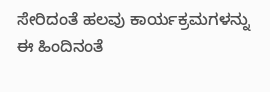ಸೇರಿದಂತೆ ಹಲವು ಕಾರ್ಯಕ್ರಮಗಳನ್ನು ಈ ಹಿಂದಿನಂತೆ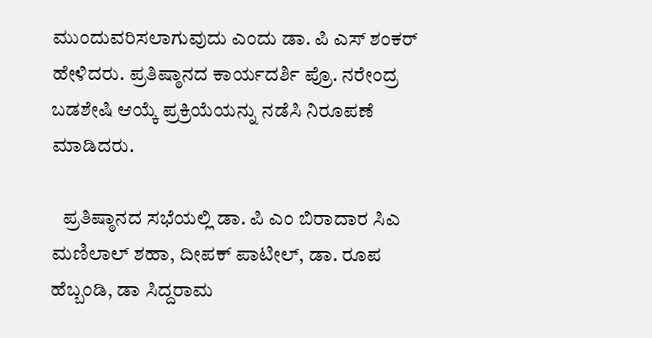ಮುಂದುವರಿಸಲಾಗುವುದು ಎಂದು ಡಾ. ಪಿ ಎಸ್ ಶಂಕರ್ ಹೇಳಿದರು. ಪ್ರತಿಷ್ಠಾನದ ಕಾರ್ಯದರ್ಶಿ ಪ್ರೊ. ನರೇಂದ್ರ ಬಡಶೇಷಿ ಆಯ್ಕೆ ಪ್ರಕ್ರಿಯೆಯನ್ನು ನಡೆಸಿ ನಿರೂಪಣೆ ಮಾಡಿದರು.

   ಪ್ರತಿಷ್ಠಾನದ ಸಭೆಯಲ್ಲಿ ಡಾ. ಪಿ ಎಂ ಬಿರಾದಾರ ಸಿಎ ಮಣಿಲಾಲ್ ಶಹಾ, ದೀಪಕ್ ಪಾಟೀಲ್, ಡಾ. ರೂಪ ಹೆಬ್ಬಂಡಿ, ಡಾ ಸಿದ್ದರಾಮ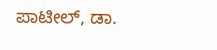ಪಾಟೀಲ್, ಡಾ.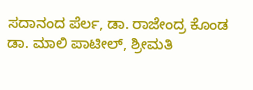ಸದಾನಂದ ಪೆರ್ಲ, ಡಾ. ರಾಜೇಂದ್ರ ಕೊಂಡ ಡಾ. ಮಾಲಿ ಪಾಟೀಲ್, ಶ್ರೀಮತಿ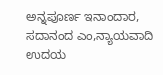ಅನ್ನಪೂರ್ಣ ಇನಾಂದಾರ, ಸದಾನಂದ ಎಂ,ನ್ಯಾಯವಾದಿ ಉದಯ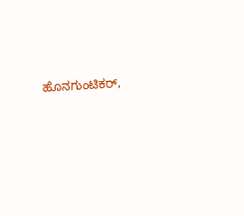ಹೊನಗುಂಟಿಕರ್,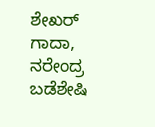ಶೇಖರ್ ಗಾದಾ, ನರೇಂದ್ರ ಬಡೆಶೇಷಿ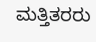ಮತ್ತಿತರರು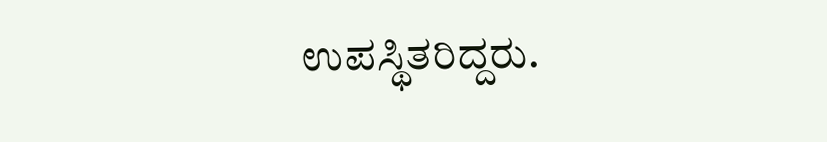ಉಪಸ್ಥಿತರಿದ್ದರು.